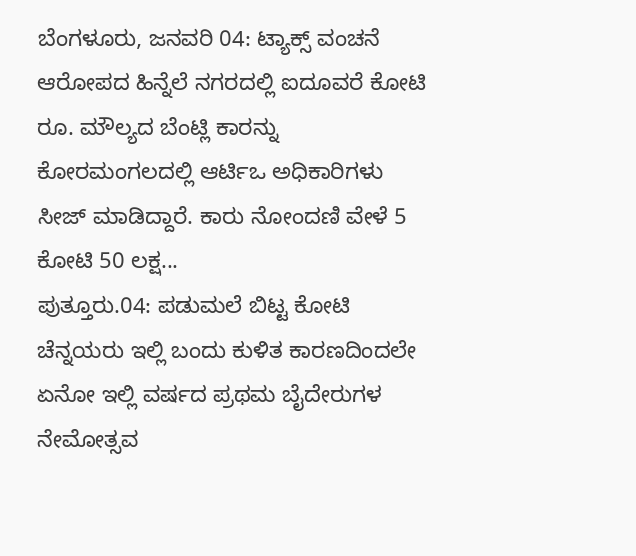ಬೆಂಗಳೂರು, ಜನವರಿ 04: ಟ್ಯಾಕ್ಸ್ ವಂಚನೆ ಆರೋಪದ ಹಿನ್ನೆಲೆ ನಗರದಲ್ಲಿ ಐದೂವರೆ ಕೋಟಿ ರೂ. ಮೌಲ್ಯದ ಬೆಂಟ್ಲಿ ಕಾರನ್ನು ಕೋರಮಂಗಲದಲ್ಲಿ ಆರ್ಟಿಒ ಅಧಿಕಾರಿಗಳು ಸೀಜ್ ಮಾಡಿದ್ದಾರೆ. ಕಾರು ನೋಂದಣಿ ವೇಳೆ 5 ಕೋಟಿ 50 ಲಕ್ಷ...
ಪುತ್ತೂರು.04: ಪಡುಮಲೆ ಬಿಟ್ಟ ಕೋಟಿ ಚೆನ್ನಯರು ಇಲ್ಲಿ ಬಂದು ಕುಳಿತ ಕಾರಣದಿಂದಲೇ ಏನೋ ಇಲ್ಲಿ ವರ್ಷದ ಪ್ರಥಮ ಬೈದೇರುಗಳ ನೇಮೋತ್ಸವ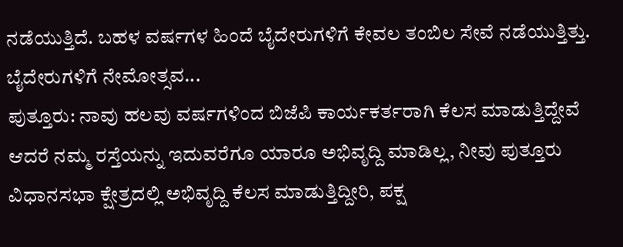ನಡೆಯುತ್ತಿದೆ. ಬಹಳ ವರ್ಷಗಳ ಹಿಂದೆ ಬೈದೇರುಗಳಿಗೆ ಕೇವಲ ತಂಬಿಲ ಸೇವೆ ನಡೆಯುತ್ತಿತ್ತು. ಬೈದೇರುಗಳಿಗೆ ನೇಮೋತ್ಸವ...
ಪುತ್ತೂರು: ನಾವು ಹಲವು ವರ್ಷಗಳಿಂದ ಬಿಜೆಪಿ ಕಾರ್ಯಕರ್ತರಾಗಿ ಕೆಲಸ ಮಾಡುತ್ತಿದ್ದೇವೆ ಆದರೆ ನಮ್ಮ ರಸ್ತೆಯನ್ನು ಇದುವರೆಗೂ ಯಾರೂ ಅಭಿವೃದ್ದಿ ಮಾಡಿಲ್ಲ, ನೀವು ಪುತ್ತೂರು ವಿಧಾನಸಭಾ ಕ್ಷೇತ್ರದಲ್ಲಿ ಅಭಿವೃದ್ದಿ ಕೆಲಸ ಮಾಡುತ್ತಿದ್ದೀರಿ, ಪಕ್ಷ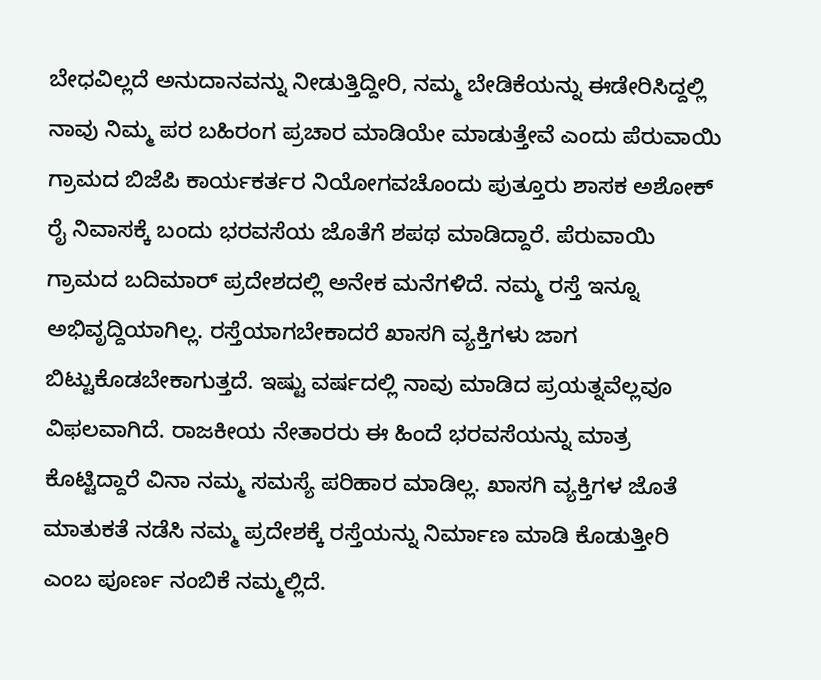ಬೇಧವಿಲ್ಲದೆ ಅನುದಾನವನ್ನು ನೀಡುತ್ತಿದ್ದೀರಿ, ನಮ್ಮ ಬೇಡಿಕೆಯನ್ನು ಈಡೇರಿಸಿದ್ದಲ್ಲಿ ನಾವು ನಿಮ್ಮ ಪರ ಬಹಿರಂಗ ಪ್ರಚಾರ ಮಾಡಿಯೇ ಮಾಡುತ್ತೇವೆ ಎಂದು ಪೆರುವಾಯಿ ಗ್ರಾಮದ ಬಿಜೆಪಿ ಕಾರ್ಯಕರ್ತರ ನಿಯೋಗವಚೊಂದು ಪುತ್ತೂರು ಶಾಸಕ ಅಶೋಕ್ ರೈ ನಿವಾಸಕ್ಕೆ ಬಂದು ಭರವಸೆಯ ಜೊತೆಗೆ ಶಪಥ ಮಾಡಿದ್ದಾರೆ. ಪೆರುವಾಯಿ ಗ್ರಾಮದ ಬದಿಮಾರ್ ಪ್ರದೇಶದಲ್ಲಿ ಅನೇಕ ಮನೆಗಳಿದೆ. ನಮ್ಮ ರಸ್ತೆ ಇನ್ನೂ ಅಭಿವೃದ್ದಿಯಾಗಿಲ್ಲ. ರಸ್ತೆಯಾಗಬೇಕಾದರೆ ಖಾಸಗಿ ವ್ಯಕ್ತಿಗಳು ಜಾಗ ಬಿಟ್ಟುಕೊಡಬೇಕಾಗುತ್ತದೆ. ಇಷ್ಟು ವರ್ಷದಲ್ಲಿ ನಾವು ಮಾಡಿದ ಪ್ರಯತ್ನವೆಲ್ಲವೂ ವಿಫಲವಾಗಿದೆ. ರಾಜಕೀಯ ನೇತಾರರು ಈ ಹಿಂದೆ ಭರವಸೆಯನ್ನು ಮಾತ್ರ ಕೊಟ್ಟಿದ್ದಾರೆ ವಿನಾ ನಮ್ಮ ಸಮಸ್ಯೆ ಪರಿಹಾರ ಮಾಡಿಲ್ಲ. ಖಾಸಗಿ ವ್ಯಕ್ತಿಗಳ ಜೊತೆ ಮಾತುಕತೆ ನಡೆಸಿ ನಮ್ಮ ಪ್ರದೇಶಕ್ಕೆ ರಸ್ತೆಯನ್ನು ನಿರ್ಮಾಣ ಮಾಡಿ ಕೊಡುತ್ತೀರಿ ಎಂಬ ಪೂರ್ಣ ನಂಬಿಕೆ ನಮ್ಮಲ್ಲಿದೆ.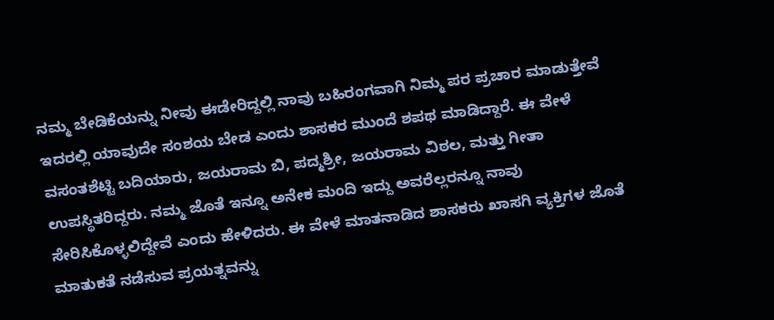ನಮ್ಮ ಬೇಡಿಕೆಯನ್ನು ನೀವು ಈಡೇರಿದ್ದಲ್ಲಿ ನಾವು ಬಹಿರಂಗವಾಗಿ ನಿಮ್ಮ ಪರ ಪ್ರಚಾರ ಮಾಡುತ್ತೇವೆ ಇದರಲ್ಲಿ ಯಾವುದೇ ಸಂಶಯ ಬೇಡ ಎಂದು ಶಾಸಕರ ಮುಂದೆ ಶಪಥ ಮಾಡಿದ್ದಾರೆ. ಈ ವೇಳೆ ವಸಂತಶೆಟ್ಟಿ ಬದಿಯಾರು, ಜಯರಾಮ ಬಿ, ಪದ್ಮಶ್ರೀ, ಜಯರಾಮ ವಿಠಲ, ಮತ್ತು ಗೀತಾ ಉಪಸ್ಥಿತರಿದ್ದರು. ನಮ್ಮ ಜೊತೆ ಇನ್ನೂ ಅನೇಕ ಮಂದಿ ಇದ್ದು ಅವರೆಲ್ಲರನ್ನೂ ನಾವು ಸೇರಿಸಿಕೊಳ್ಳಲಿದ್ದೇವೆ ಎಂದು ಹೇಳಿದರು. ಈ ವೇಳೆ ಮಾತನಾಡಿದ ಶಾಸಕರು ಖಾಸಗಿ ವ್ಯಕ್ತಿಗಳ ಜೊತೆ ಮಾತುಕತೆ ನಡೆಸುವ ಪ್ರಯತ್ನವನ್ನು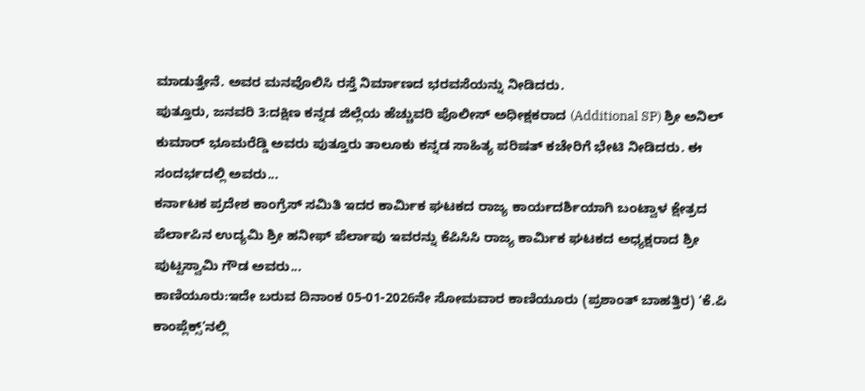ಮಾಡುತ್ತೇನೆ. ಅವರ ಮನವೊಲಿಸಿ ರಸ್ತೆ ನಿರ್ಮಾಣದ ಭರವಸೆಯನ್ನು ನೀಡಿದರು.
ಪುತ್ತೂರು, ಜನವರಿ 3:ದಕ್ಷಿಣ ಕನ್ನಡ ಜಿಲ್ಲೆಯ ಹೆಚ್ಚುವರಿ ಪೊಲೀಸ್ ಅಧೀಕ್ಷಕರಾದ (Additional SP) ಶ್ರೀ ಅನಿಲ್ ಕುಮಾರ್ ಭೂಮರೆಡ್ಡಿ ಅವರು ಪುತ್ತೂರು ತಾಲೂಕು ಕನ್ನಡ ಸಾಹಿತ್ಯ ಪರಿಷತ್ ಕಚೇರಿಗೆ ಭೇಟಿ ನೀಡಿದರು. ಈ ಸಂದರ್ಭದಲ್ಲಿ ಅವರು...
ಕರ್ನಾಟಕ ಪ್ರದೇಶ ಕಾಂಗ್ರೆಸ್ ಸಮಿತಿ ಇದರ ಕಾರ್ಮಿಕ ಘಟಕದ ರಾಜ್ಯ ಕಾರ್ಯದರ್ಶಿಯಾಗಿ ಬಂಟ್ವಾಳ ಕ್ಷೇತ್ರದ ಪೆರ್ಲಾಪಿನ ಉದ್ಯಮಿ ಶ್ರೀ ಹನೀಫ್ ಪೆರ್ಲಾಪು ಇವರನ್ನು ಕೆಪಿಸಿಸಿ ರಾಜ್ಯ ಕಾರ್ಮಿಕ ಘಟಕದ ಅಧ್ಯಕ್ಷರಾದ ಶ್ರೀ ಪುಟ್ಟಸ್ವಾಮಿ ಗೌಡ ಅವರು...
ಕಾಣಿಯೂರು:ಇದೇ ಬರುವ ದಿನಾಂಕ 05-01-2026ನೇ ಸೋಮವಾರ ಕಾಣಿಯೂರು (ಪ್ರಶಾಂತ್ ಬಾಹತ್ತಿರ) ‘ಕೆ.ಪಿ ಕಾಂಪ್ಲೆಕ್ಸ್’ನಲ್ಲಿ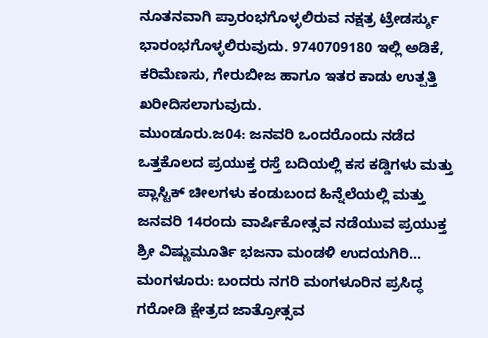ನೂತನವಾಗಿ ಪ್ರಾರಂಭಗೊಳ್ಳಲಿರುವ ನಕ್ಷತ್ರ ಟ್ರೇಡರ್ಸ್ಶು ಭಾರಂಭಗೊಳ್ಳಲಿರುವುದು. 9740709180 ಇಲ್ಲಿ ಅಡಿಕೆ, ಕರಿಮೆಣಸು, ಗೇರುಬೀಜ ಹಾಗೂ ಇತರ ಕಾಡು ಉತ್ಪತ್ತಿ ಖರೀದಿಸಲಾಗುವುದು.
ಮುಂಡೂರು.ಜ04: ಜನವರಿ ಒಂದರೊಂದು ನಡೆದ ಒತ್ತಕೊಲದ ಪ್ರಯುಕ್ತ ರಸ್ತೆ ಬದಿಯಲ್ಲಿ ಕಸ ಕಡ್ಡಿಗಳು ಮತ್ತು ಪ್ಲಾಸ್ಟಿಕ್ ಚೀಲಗಳು ಕಂಡುಬಂದ ಹಿನ್ನೆಲೆಯಲ್ಲಿ ಮತ್ತು ಜನವರಿ 14ರಂದು ವಾರ್ಷಿಕೋತ್ಸವ ನಡೆಯುವ ಪ್ರಯುಕ್ತ ಶ್ರೀ ವಿಷ್ಣುಮೂರ್ತಿ ಭಜನಾ ಮಂಡಳಿ ಉದಯಗಿರಿ...
ಮಂಗಳೂರು: ಬಂದರು ನಗರಿ ಮಂಗಳೂರಿನ ಪ್ರಸಿದ್ಧ ಗರೋಡಿ ಕ್ಷೇತ್ರದ ಜಾತ್ರೋತ್ಸವ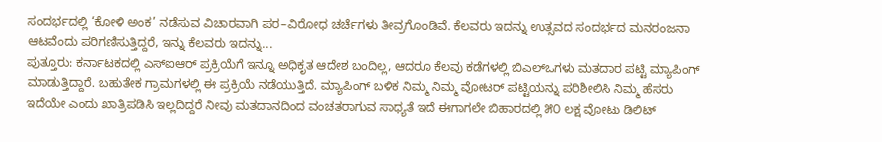ಸಂದರ್ಭದಲ್ಲಿ ‘ಕೋಳಿ ಅಂಕ’ ನಡೆಸುವ ವಿಚಾರವಾಗಿ ಪರ–ವಿರೋಧ ಚರ್ಚೆಗಳು ತೀವ್ರಗೊಂಡಿವೆ. ಕೆಲವರು ಇದನ್ನು ಉತ್ಸವದ ಸಂದರ್ಭದ ಮನರಂಜನಾ ಆಟವೆಂದು ಪರಿಗಣಿಸುತ್ತಿದ್ದರೆ, ಇನ್ನು ಕೆಲವರು ಇದನ್ನು...
ಪುತ್ತೂರು: ಕರ್ನಾಟಕದಲ್ಲಿ ಎಸ್ಐಆರ್ ಪ್ರಕ್ರಿಯೆಗೆ ಇನ್ನೂ ಅಧಿಕೃತ ಆದೇಶ ಬಂದಿಲ್ಲ, ಆದರೂ ಕೆಲವು ಕಡೆಗಳಲ್ಲಿ ಬಿಎಲ್ಒಗಳು ಮತದಾರ ಪಟ್ಟಿ ಮ್ಯಾಪಿಂಗ್ ಮಾಡುತ್ತಿದ್ದಾರೆ. ಬಹುತೇಕ ಗ್ರಾಮಗಳಲ್ಲಿ ಈ ಪ್ರಕ್ರಿಯೆ ನಡೆಯುತ್ತಿದೆ. ಮ್ಯಾಪಿಂಗ್ ಬಳಿಕ ನಿಮ್ಮ ನಿಮ್ಮ ವೋಟರ್ ಪಟ್ಟಿಯನ್ನು ಪರಿಶೀಲಿಸಿ ನಿಮ್ಮ ಹೆಸರು ಇದೆಯೇ ಎಂದು ಖಾತ್ರಿಪಡಿಸಿ ಇಲ್ಲದಿದ್ದರೆ ನೀವು ಮತದಾನದಿಂದ ವಂಚತರಾಗುವ ಸಾಧ್ಯತೆ ಇದೆ ಈಗಾಗಲೇ ಬಿಹಾರದಲ್ಲಿ ೫೦ ಲಕ್ಷ ವೋಟು ಡಿಲಿಟ್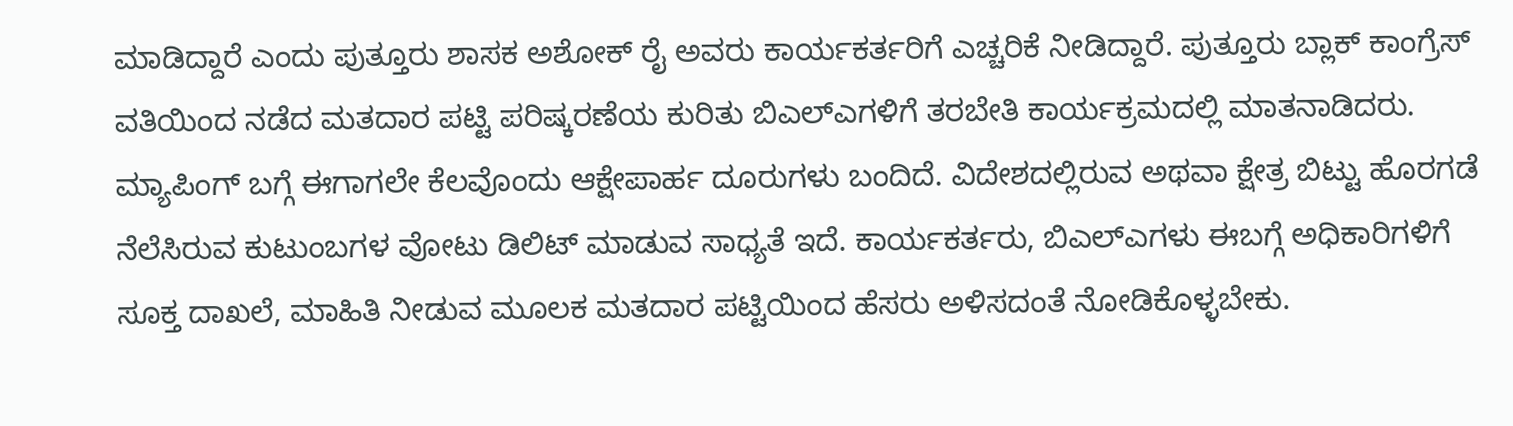ಮಾಡಿದ್ದಾರೆ ಎಂದು ಪುತ್ತೂರು ಶಾಸಕ ಅಶೋಕ್ ರೈ ಅವರು ಕಾರ್ಯಕರ್ತರಿಗೆ ಎಚ್ಚರಿಕೆ ನೀಡಿದ್ದಾರೆ. ಪುತ್ತೂರು ಬ್ಲಾಕ್ ಕಾಂಗ್ರೆಸ್ ವತಿಯಿಂದ ನಡೆದ ಮತದಾರ ಪಟ್ಟಿ ಪರಿಷ್ಕರಣೆಯ ಕುರಿತು ಬಿಎಲ್ಎಗಳಿಗೆ ತರಬೇತಿ ಕಾರ್ಯಕ್ರಮದಲ್ಲಿ ಮಾತನಾಡಿದರು. ಮ್ಯಾಪಿಂಗ್ ಬಗ್ಗೆ ಈಗಾಗಲೇ ಕೆಲವೊಂದು ಆಕ್ಷೇಪಾರ್ಹ ದೂರುಗಳು ಬಂದಿದೆ. ವಿದೇಶದಲ್ಲಿರುವ ಅಥವಾ ಕ್ಷೇತ್ರ ಬಿಟ್ಟು ಹೊರಗಡೆ ನೆಲೆಸಿರುವ ಕುಟುಂಬಗಳ ವೋಟು ಡಿಲಿಟ್ ಮಾಡುವ ಸಾಧ್ಯತೆ ಇದೆ. ಕಾರ್ಯಕರ್ತರು, ಬಿಎಲ್ಎಗಳು ಈಬಗ್ಗೆ ಅಧಿಕಾರಿಗಳಿಗೆ ಸೂಕ್ತ ದಾಖಲೆ, ಮಾಹಿತಿ ನೀಡುವ ಮೂಲಕ ಮತದಾರ ಪಟ್ಟಿಯಿಂದ ಹೆಸರು ಅಳಿಸದಂತೆ ನೋಡಿಕೊಳ್ಳಬೇಕು.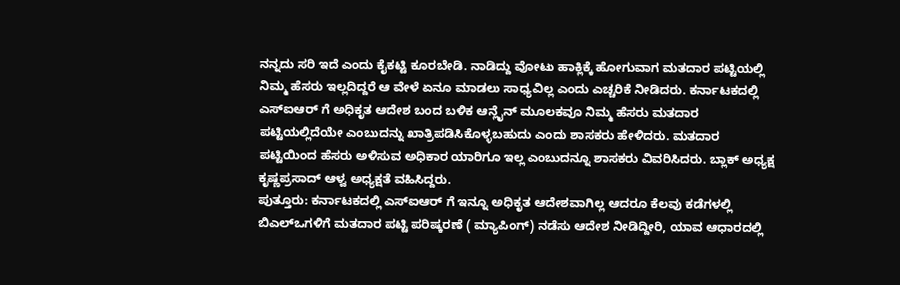ನನ್ನದು ಸರಿ ಇದೆ ಎಂದು ಕೈಕಟ್ಟಿ ಕೂರಬೇಡಿ. ನಾಡಿದ್ದು ವೋಟು ಹಾಕ್ಲಿಕ್ಕೆ ಹೋಗುವಾಗ ಮತದಾರ ಪಟ್ಟಿಯಲ್ಲಿ ನಿಮ್ಮ ಹೆಸರು ಇಲ್ಲದಿದ್ದರೆ ಆ ವೇಳೆ ಏನೂ ಮಾಡಲು ಸಾಧ್ಯವಿಲ್ಲ ಎಂದು ಎಚ್ಚರಿಕೆ ನೀಡಿದರು. ಕರ್ನಾಟಕದಲ್ಲಿ ಎಸ್ಐಆರ್ ಗೆ ಅಧಿಕೃತ ಆದೇಶ ಬಂದ ಬಳಿಕ ಆನ್ಲೈನ್ ಮೂಲಕವೂ ನಿಮ್ಮ ಹೆಸರು ಮತದಾರ ಪಟ್ಟಿಯಲ್ಲಿದೆಯೇ ಎಂಬುದನ್ನು ಖಾತ್ರಿಪಡಿಸಿಕೊಳ್ಳಬಹುದು ಎಂದು ಶಾಸಕರು ಹೇಳಿದರು. ಮತದಾರ ಪಟ್ಟಿಯಿಂದ ಹೆಸರು ಅಳಿಸುವ ಅಧಿಕಾರ ಯಾರಿಗೂ ಇಲ್ಲ ಎಂಬುದನ್ನೂ ಶಾಸಕರು ವಿವರಿಸಿದರು. ಬ್ಲಾಕ್ ಅಧ್ಯಕ್ಷ ಕೃಷ್ಣಪ್ರಸಾದ್ ಆಳ್ವ ಅಧ್ಯಕ್ಷತೆ ವಹಿಸಿದ್ದರು.
ಪುತ್ತೂರು: ಕರ್ನಾಟಕದಲ್ಲಿ ಎಸ್ಐಆರ್ ಗೆ ಇನ್ನೂ ಅಧಿಕೃತ ಆದೇಶವಾಗಿಲ್ಲ ಆದರೂ ಕೆಲವು ಕಡೆಗಳಲ್ಲಿ ಬಿಎಲ್ಒಗಳಿಗೆ ಮತದಾರ ಪಟ್ಟಿ ಪರಿಷ್ಕರಣೆ ( ಮ್ಯಾಪಿಂಗ್) ನಡೆಸು ಆದೇಶ ನೀಡಿದ್ದೀರಿ, ಯಾವ ಆಧಾರದಲ್ಲಿ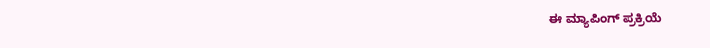ಈ ಮ್ಯಾಪಿಂಗ್ ಪ್ರಕ್ರಿಯೆ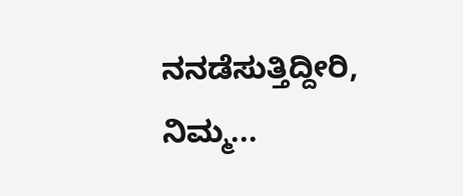ನನಡೆಸುತ್ತಿದ್ದೀರಿ, ನಿಮ್ಮ...